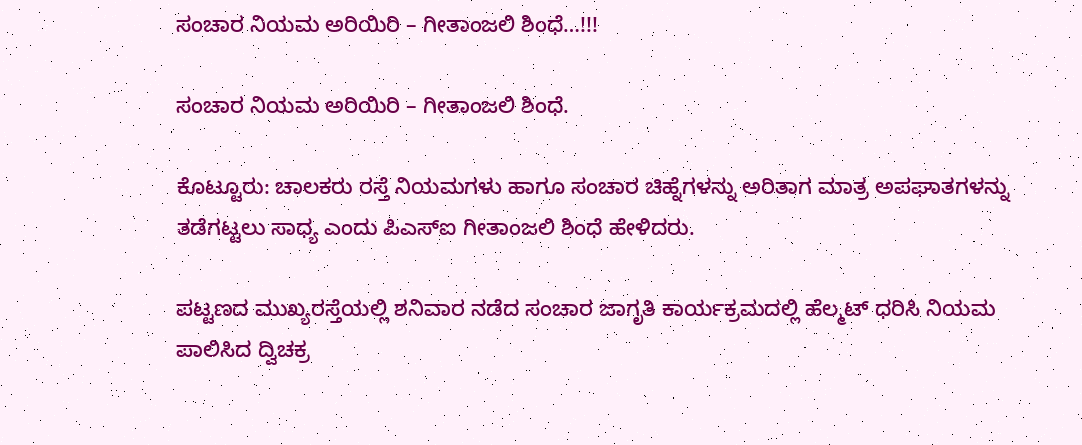ಸಂಚಾರ ನಿಯಮ ಅರಿಯಿರಿ – ಗೀತಾಂಜಲಿ ಶಿಂಧೆ…!!!

ಸಂಚಾರ ನಿಯಮ ಅರಿಯಿರಿ – ಗೀತಾಂಜಲಿ ಶಿಂಧೆ.

ಕೊಟ್ಟೂರು: ಚಾಲಕರು ರಸ್ತೆ ನಿಯಮಗಳು ಹಾಗೂ ಸಂಚಾರ ಚಿಹ್ನೆಗಳನ್ನು ಅರಿತಾಗ ಮಾತ್ರ ಅಪಘಾತಗಳನ್ನು ತಡೆಗಟ್ಟಲು ಸಾಧ್ಯ ಎಂದು ಪಿಎಸ್ಐ ಗೀತಾಂಜಲಿ ಶಿಂಧೆ ಹೇಳಿದರು.

ಪಟ್ಟಣದ ಮುಖ್ಯರಸ್ತೆಯಲ್ಲಿ ಶನಿವಾರ ನಡೆದ ಸಂಚಾರ ಜಾಗೃತಿ ಕಾರ್ಯಕ್ರಮದಲ್ಲಿ ಹೆಲ್ಮಟ್ ಧರಿಸಿ ನಿಯಮ ಪಾಲಿಸಿದ ದ್ವಿಚಕ್ರ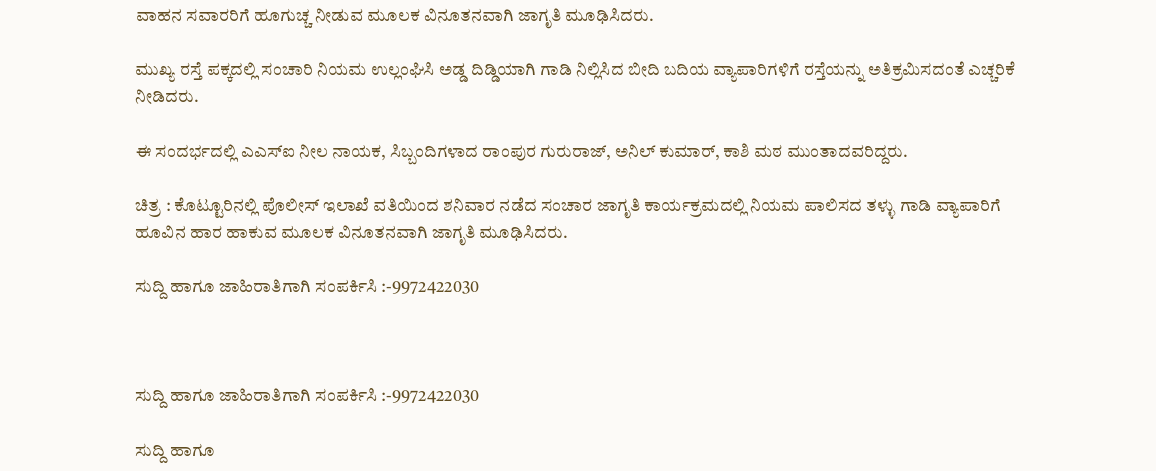ವಾಹನ ಸವಾರರಿಗೆ ಹೂಗುಚ್ಚ ನೀಡುವ ಮೂಲಕ ವಿನೂತನವಾಗಿ ಜಾಗೃತಿ ಮೂಢಿಸಿದರು.

ಮುಖ್ಯ ರಸ್ತೆ ಪಕ್ಕದಲ್ಲಿ ಸಂಚಾರಿ ನಿಯಮ ಉಲ್ಲಂಘಿಸಿ ಅಡ್ಡ ದಿಡ್ಡಿಯಾಗಿ ಗಾಡಿ ನಿಲ್ಲಿಸಿದ ಬೀದಿ ಬದಿಯ ವ್ಯಾಪಾರಿಗಳಿಗೆ ರಸ್ತೆಯನ್ನು ಅತಿಕ್ರಮಿಸದಂತೆ ಎಚ್ಚರಿಕೆ ನೀಡಿದರು.

ಈ ಸಂದರ್ಭದಲ್ಲಿ ಎಎಸ್ಐ ನೀಲ ನಾಯಕ, ಸಿಬ್ಬಂದಿಗಳಾದ ರಾಂಪುರ ಗುರುರಾಜ್, ಅನಿಲ್ ಕುಮಾರ್, ಕಾಶಿ ಮಠ ಮುಂತಾದವರಿದ್ದರು.

ಚಿತ್ರ : ಕೊಟ್ಟೂರಿನಲ್ಲಿ ಪೊಲೀಸ್ ಇಲಾಖೆ ವತಿಯಿಂದ ಶನಿವಾರ ನಡೆದ ಸಂಚಾರ ಜಾಗೃತಿ ಕಾರ್ಯಕ್ರಮದಲ್ಲಿ ನಿಯಮ ಪಾಲಿಸದ ತಳ್ಳು ಗಾಡಿ ವ್ಯಾಪಾರಿಗೆ ಹೂವಿನ ಹಾರ ಹಾಕುವ ಮೂಲಕ ವಿನೂತನವಾಗಿ ಜಾಗೃತಿ ಮೂಢಿಸಿದರು.

ಸುದ್ದಿ ಹಾಗೂ ಜಾಹಿರಾತಿಗಾಗಿ ಸಂಪರ್ಕಿಸಿ :-9972422030



ಸುದ್ದಿ ಹಾಗೂ ಜಾಹಿರಾತಿಗಾಗಿ ಸಂಪರ್ಕಿಸಿ :-9972422030

ಸುದ್ದಿ ಹಾಗೂ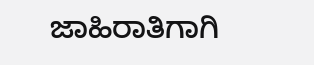ಜಾಹಿರಾತಿಗಾಗಿ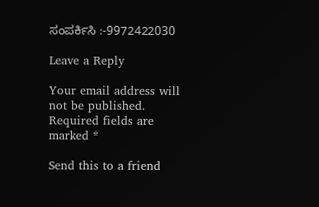ಸಂಪರ್ಕಿಸಿ :-9972422030

Leave a Reply

Your email address will not be published. Required fields are marked *

Send this to a friend